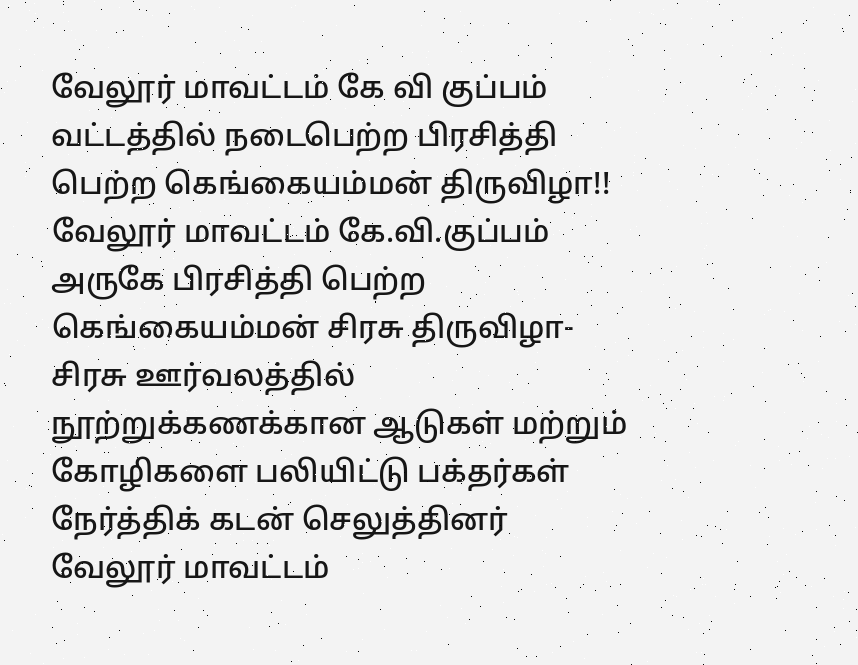வேலூர் மாவட்டம் கே வி குப்பம் வட்டத்தில் நடைபெற்ற பிரசித்தி பெற்ற கெங்கையம்மன் திருவிழா!!
வேலூர் மாவட்டம் கே.வி.குப்பம் அருகே பிரசித்தி பெற்ற கெங்கையம்மன் சிரசு திருவிழா- சிரசு ஊர்வலத்தில் நூற்றுக்கணக்கான ஆடுகள் மற்றும் கோழிகளை பலியிட்டு பக்தர்கள் நேர்த்திக் கடன் செலுத்தினர் வேலூர் மாவட்டம்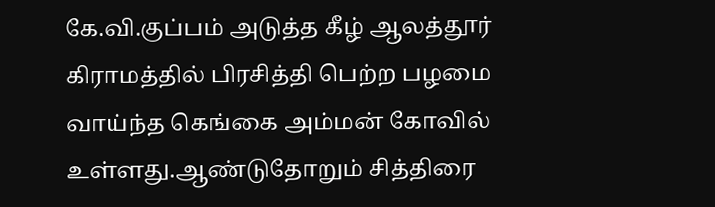கே.வி.குப்பம் அடுத்த கீழ் ஆலத்தூர் கிராமத்தில் பிரசித்தி பெற்ற பழமை வாய்ந்த கெங்கை அம்மன் கோவில் உள்ளது.ஆண்டுதோறும் சித்திரை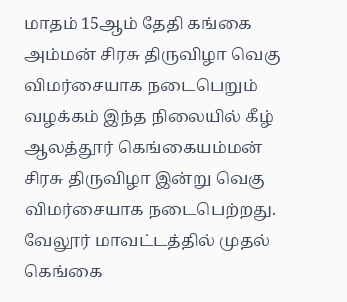மாதம் 15ஆம் தேதி கங்கை அம்மன் சிரசு திருவிழா வெகு விமர்சையாக நடைபெறும் வழக்கம் இந்த நிலையில் கீழ் ஆலத்தூர் கெங்கையம்மன் சிரசு திருவிழா இன்று வெகு விமர்சையாக நடைபெற்றது. வேலூர் மாவட்டத்தில் முதல் கெங்கை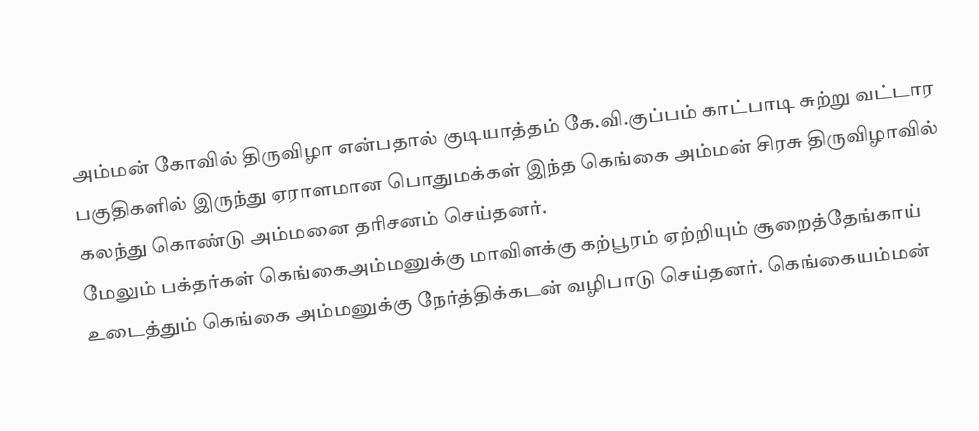அம்மன் கோவில் திருவிழா என்பதால் குடியாத்தம் கே.வி.குப்பம் காட்பாடி சுற்று வட்டார பகுதிகளில் இருந்து ஏராளமான பொதுமக்கள் இந்த கெங்கை அம்மன் சிரசு திருவிழாவில் கலந்து கொண்டு அம்மனை தரிசனம் செய்தனர்.
மேலும் பக்தர்கள் கெங்கைஅம்மனுக்கு மாவிளக்கு கற்பூரம் ஏற்றியும் சூறைத்தேங்காய் உடைத்தும் கெங்கை அம்மனுக்கு நேர்த்திக்கடன் வழிபாடு செய்தனர். கெங்கையம்மன்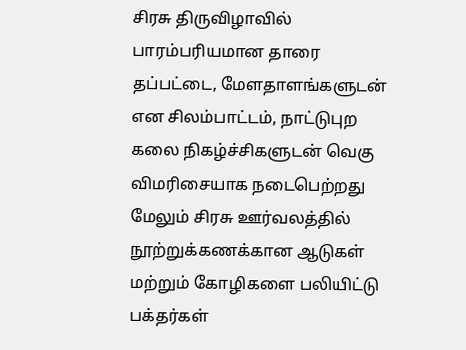சிரசு திருவிழாவில் பாரம்பரியமான தாரை தப்பட்டை, மேளதாளங்களுடன் என சிலம்பாட்டம், நாட்டுபுற கலை நிகழ்ச்சிகளுடன் வெகு விமரிசையாக நடைபெற்றது மேலும் சிரசு ஊர்வலத்தில் நூற்றுக்கணக்கான ஆடுகள் மற்றும் கோழிகளை பலியிட்டு பக்தர்கள்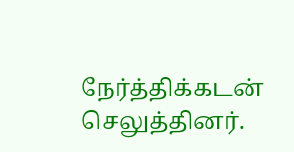நேர்த்திக்கடன் செலுத்தினர்.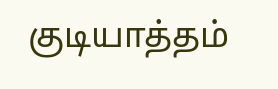குடியாத்தம்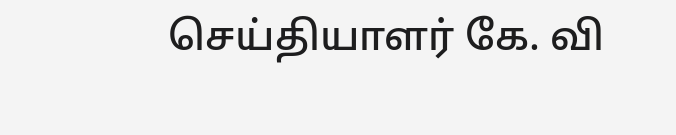செய்தியாளர் கே. வி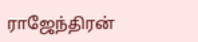ராஜேந்திரன்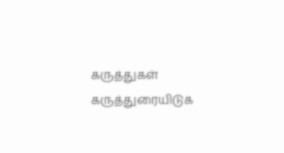கருத்துகள்
கருத்துரையிடுக